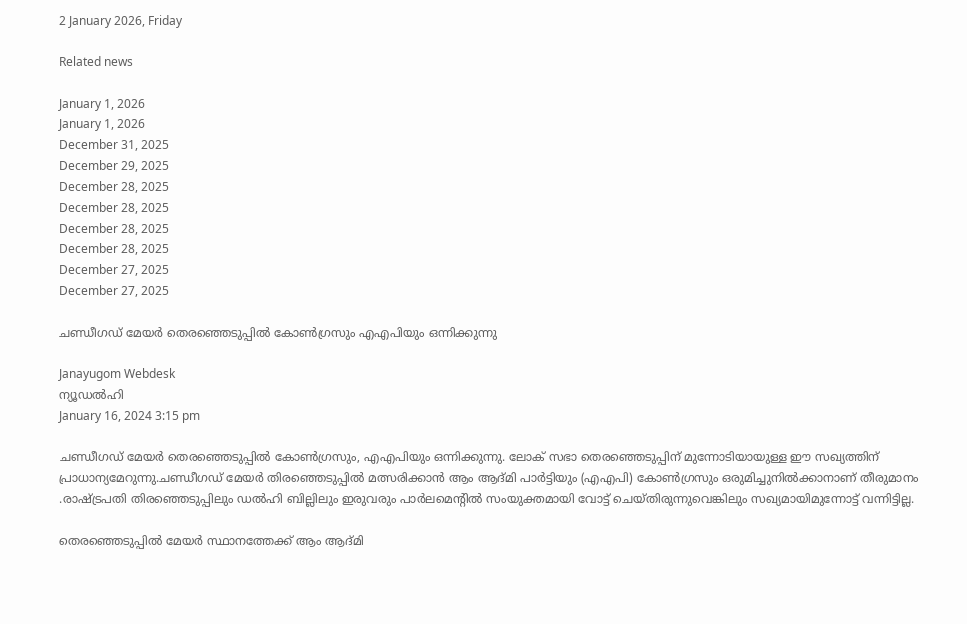2 January 2026, Friday

Related news

January 1, 2026
January 1, 2026
December 31, 2025
December 29, 2025
December 28, 2025
December 28, 2025
December 28, 2025
December 28, 2025
December 27, 2025
December 27, 2025

ചണ്ഡീഗഡ് മേയര്‍ തെരഞ്ഞെടുപ്പില്‍ കോണ്‍ഗ്രസും എഎപിയും ഒന്നിക്കുന്നു

Janayugom Webdesk
ന്യൂഡല്‍ഹി
January 16, 2024 3:15 pm

ചണ്ഡീഗഡ് മേയര്‍ തെരഞ്ഞെടുപ്പില്‍ കോണ്‍ഗ്രസും, എഎപിയും ഒന്നിക്കുന്നു. ലോക് സഭാ തെര‍ഞ്ഞെടുപ്പിന് മുന്നോടിയായുള്ള ഈ സഖ്യത്തിന് പ്രാധാന്യമേറുന്നു.ചണ്ഡീഗഡ് മേയർ തിരഞ്ഞെടുപ്പിൽ മത്സരിക്കാൻ ആം ആദ്മി പാർട്ടിയും (എഎപി) കോൺഗ്രസും ഒരുമിച്ചുനില്‍ക്കാനാണ് തീരുമാനം .രാഷ്ട്രപതി തിരഞ്ഞെടുപ്പിലും ഡൽഹി ബില്ലിലും ഇരുവരും പാർലമെന്റിൽ സംയുക്തമായി വോട്ട് ചെയ്‌തിരുന്നുവെങ്കിലും സഖ്യമായിമുന്നോട്ട് വന്നിട്ടില്ല.

തെരഞ്ഞെടുപ്പിൽ മേയർ സ്ഥാനത്തേക്ക് ആം ആദ്മി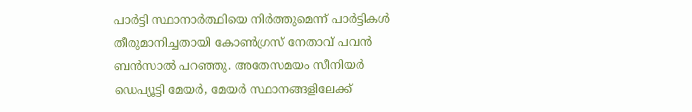പാർട്ടി സ്ഥാനാർത്ഥിയെ നിർത്തുമെന്ന് പാർട്ടികൾ തീരുമാനിച്ചതായി കോൺഗ്രസ് നേതാവ് പവൻ ബൻസാൽ പറഞ്ഞു. അതേസമയം സീനിയർ ഡെപ്യൂട്ടി മേയർ, മേയർ സ്ഥാനങ്ങളിലേക്ക്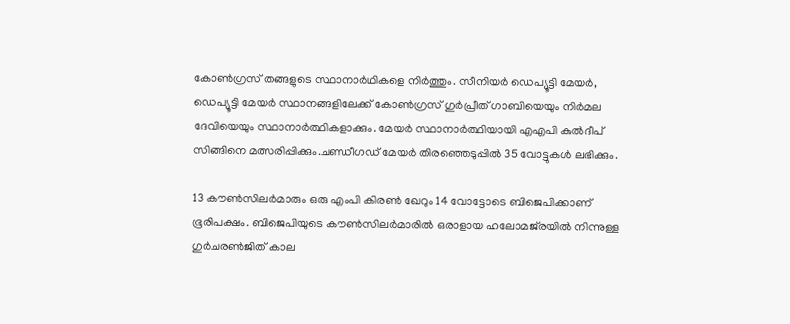കോൺഗ്രസ് തങ്ങളുടെ സ്ഥാനാർഥികളെ നിർത്തും. സീനിയർ ഡെപ്യൂട്ടി മേയർ, ഡെപ്യൂട്ടി മേയർ സ്ഥാനങ്ങളിലേക്ക് കോൺഗ്രസ് ഗുർപ്രീത് ഗാബിയെയും നിർമല ദേവിയെയും സ്ഥാനാര്‍ത്ഥികളാക്കും. മേയര്‍ സ്ഥാനാര്‍ത്ഥിയായി എഎപി കുൽദീപ് സിങ്ങിനെ മത്സരിപ്പിക്കും.ചണ്ഡീഗഡ് മേയർ തിരഞ്ഞെടുപ്പിൽ 35 വോട്ടുകൾ ലഭിക്കും.

13 കൗൺസിലർമാരും ഒരു എംപി കിരൺ ഖേറും 14 വോട്ടോടെ ബിജെപിക്കാണ് ഭൂരിപക്ഷം. ബിജെപിയുടെ കൗൺസിലർമാരിൽ ഒരാളായ ഹലോമജ്‌രയിൽ നിന്നുള്ള ഗുർചരൺജിത് കാല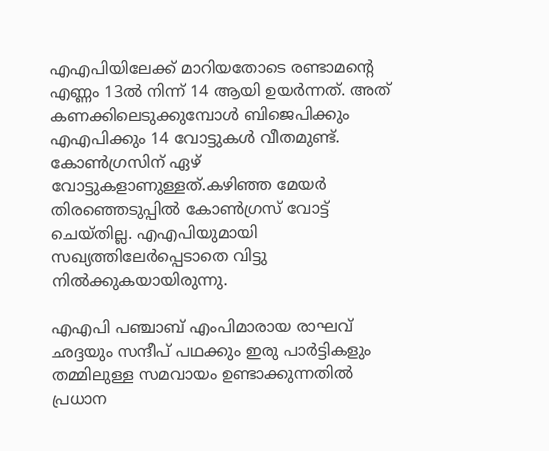എഎപിയിലേക്ക് മാറിയതോടെ രണ്ടാമന്റെ എണ്ണം 13ൽ നിന്ന് 14 ആയി ഉയർന്നത്. അത് കണക്കിലെടുക്കുമ്പോൾ ബിജെപിക്കും എഎപിക്കും 14 വോട്ടുകൾ വീതമുണ്ട്. കോൺഗ്രസിന് ഏഴ് വോട്ടുകളാണുള്ളത്.കഴിഞ്ഞ മേയർ തിരഞ്ഞെടുപ്പിൽ കോൺഗ്രസ് വോട്ട് ചെയ്തില്ല. എഎപിയുമായി സഖ്യത്തിലേർപ്പെടാതെ വിട്ടു നില്‍ക്കുകയായിരുന്നു.

എഎപി പഞ്ചാബ് എംപിമാരായ രാഘവ് ഛദ്ദയും സന്ദീപ് പഥക്കും ഇരു പാര്‍ട്ടികളും തമ്മിലുള്ള സമവായം ഉണ്ടാക്കുന്നതിൽ പ്രധാന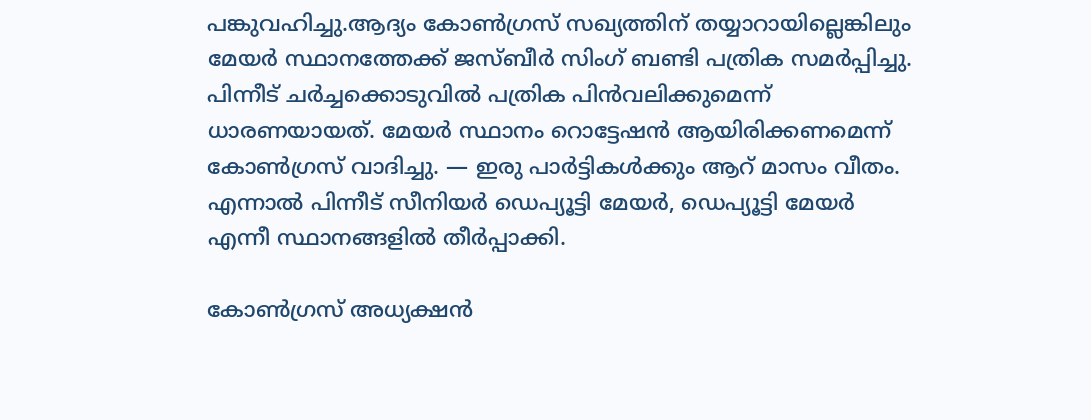പങ്കുവഹിച്ചു.ആദ്യം കോൺഗ്രസ് സഖ്യത്തിന് തയ്യാറായില്ലെങ്കിലും മേയർ സ്ഥാനത്തേക്ക് ജസ്ബീർ സിംഗ് ബണ്ടി പത്രിക സമർപ്പിച്ചു. പിന്നീട് ചര്‍ച്ചക്കൊടുവില്‍ പത്രിക പിൻവലിക്കുമെന്ന് ധാരണയായത്. മേയർ സ്ഥാനം റൊട്ടേഷൻ ആയിരിക്കണമെന്ന് കോൺഗ്രസ് വാദിച്ചു. — ഇരു പാർട്ടികൾക്കും ആറ് മാസം വീതം. എന്നാല്‍ പിന്നീട് സീനിയർ ഡെപ്യൂട്ടി മേയർ, ഡെപ്യൂട്ടി മേയർ എന്നീ സ്ഥാനങ്ങളിൽ തീർപ്പാക്കി.

കോൺഗ്രസ് അധ്യക്ഷൻ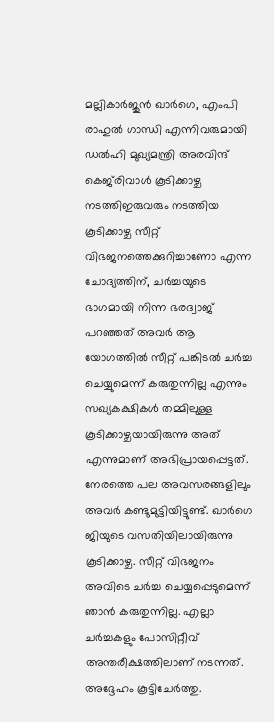മല്ലികാർജുൻ ഖാർഗെ, എംപി രാഹുൽ ഗാന്ധി എന്നിവരുമായി ഡൽഹി മുഖ്യമന്ത്രി അരവിന്ദ് കെജ്‌രിവാൾ കൂടിക്കാഴ്ച നടത്തിഇരുവരും നടത്തിയ കൂടിക്കാഴ്ച സീറ്റ് വിഭജനത്തെക്കുറിച്ചാണോ എന്ന ചോദ്യത്തിന്, ചർച്ചയുടെ ഭാഗമായി നിന്ന ഭരദ്വാജ് പറഞ്ഞത് അവർ ആ യോഗത്തിൽ സീറ്റ് പങ്കിടൽ ചർച്ച ചെയ്യുമെന്ന് കരുതുന്നില്ല എന്നും സഖ്യകക്ഷികൾ തമ്മിലുള്ള കൂടിക്കാഴ്ചയായിരുന്നു അത് എന്നുമാണ് അഭിപ്രായപ്പെട്ടത്. നേരത്തെ പല അവസരങ്ങളിലും അവർ കണ്ടുമുട്ടിയിട്ടുണ്ട്. ഖാർഗെ ജിയുടെ വസതിയിലായിരുന്നു കൂടിക്കാഴ്ച. സീറ്റ് വിഭജനം അവിടെ ചർച്ച ചെയ്യപ്പെടുമെന്ന് ഞാൻ കരുതുന്നില്ല. എല്ലാ ചർച്ചകളും പോസിറ്റീവ് അന്തരീക്ഷത്തിലാണ് നടന്നത്. അദ്ദേഹം കൂട്ടിചേര്‍ത്തു.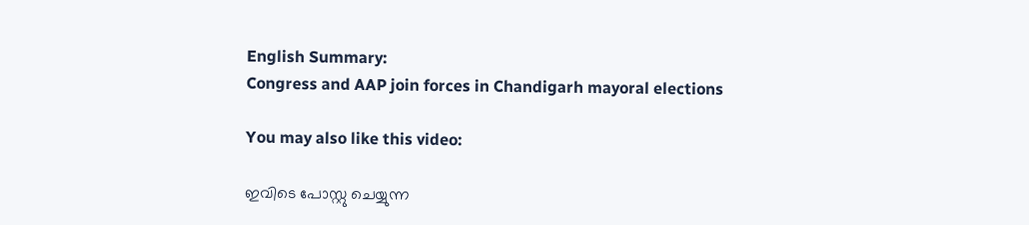English Summary:
Congress and AAP join forces in Chandigarh mayoral elections

You may also like this video:

ഇവിടെ പോസ്റ്റു ചെയ്യുന്ന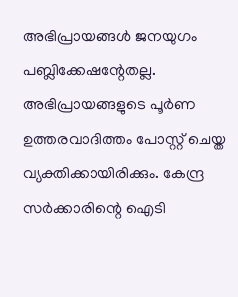അഭിപ്രായങ്ങള്‍ ജനയുഗം പബ്ലിക്കേഷന്റേതല്ല. അഭിപ്രായങ്ങളുടെ പൂര്‍ണ ഉത്തരവാദിത്തം പോസ്റ്റ് ചെയ്ത വ്യക്തിക്കായിരിക്കും. കേന്ദ്ര സര്‍ക്കാരിന്റെ ഐടി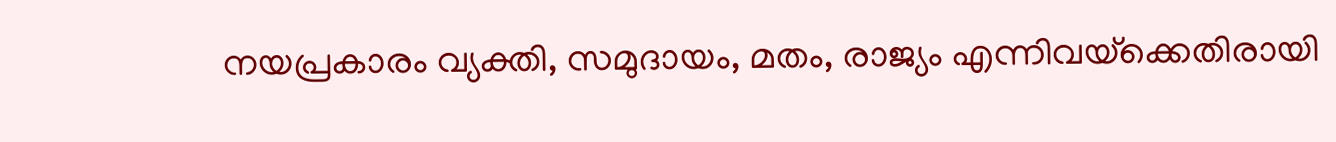നയപ്രകാരം വ്യക്തി, സമുദായം, മതം, രാജ്യം എന്നിവയ്‌ക്കെതിരായി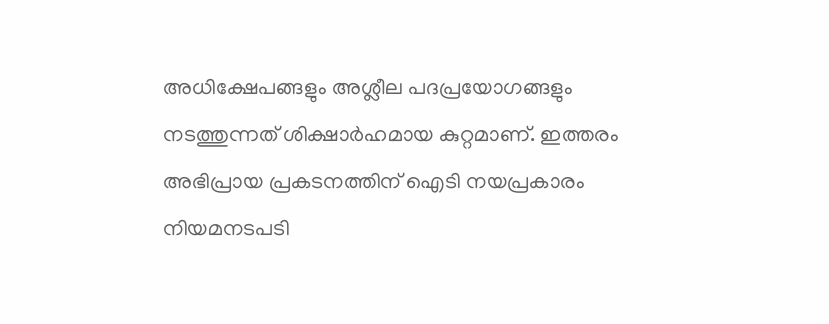അധിക്ഷേപങ്ങളും അശ്ലീല പദപ്രയോഗങ്ങളും നടത്തുന്നത് ശിക്ഷാര്‍ഹമായ കുറ്റമാണ്. ഇത്തരം അഭിപ്രായ പ്രകടനത്തിന് ഐടി നയപ്രകാരം നിയമനടപടി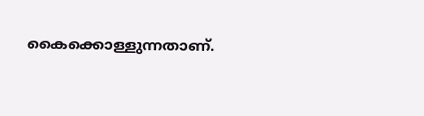കൈക്കൊള്ളുന്നതാണ്.